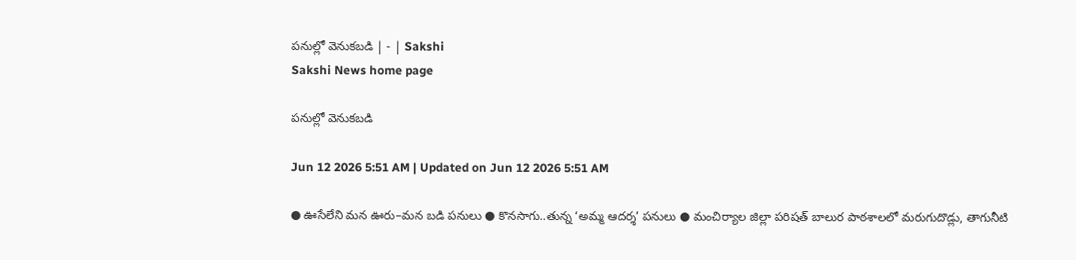పనుల్లో వెనుకబడి | - | Sakshi
Sakshi News home page

పనుల్లో వెనుకబడి

Jun 12 2026 5:51 AM | Updated on Jun 12 2026 5:51 AM

● ఊసేలేని మన ఊరు–మన బడి పనులు ● కొనసాగు..తున్న ‘అమ్మ ఆదర్శ’ పనులు ● మంచిర్యాల జిల్లా పరిషత్‌ బాలుర పాఠశాలలో మరుగుదొడ్లు, తాగునీటి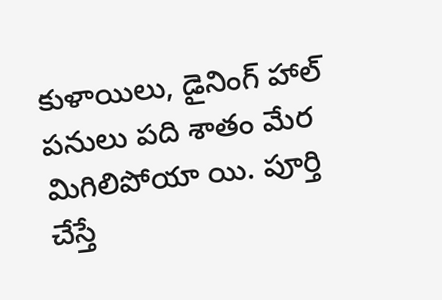కుళాయిలు, డైనింగ్‌ హాల్‌ పనులు పది శాతం మేర మిగిలిపోయా యి. పూర్తి చేస్తే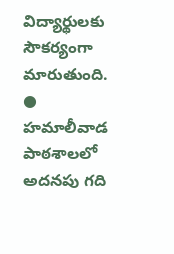విద్యార్థులకు సౌకర్యంగా మారుతుంది. ● హమాలీవాడ పాఠశాలలో అదనపు గది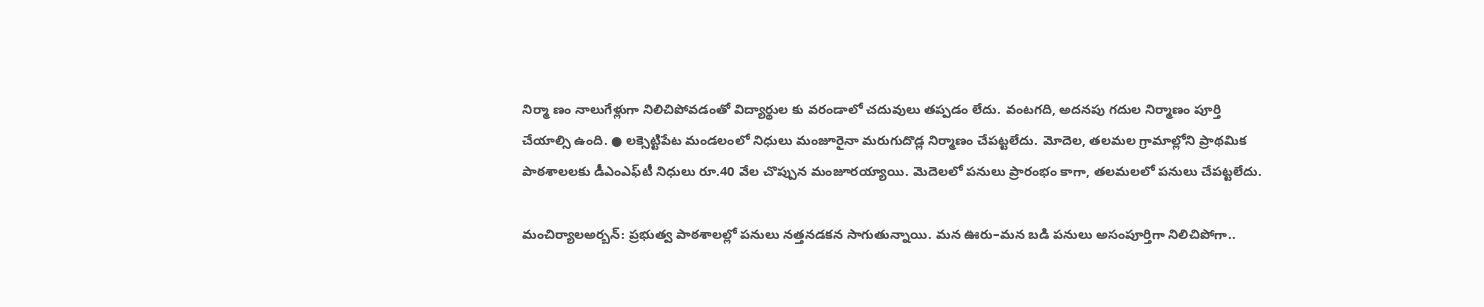నిర్మా ణం నాలుగేళ్లుగా నిలిచిపోవడంతో విద్యార్థుల కు వరండాలో చదువులు తప్పడం లేదు. వంటగది, అదనపు గదుల నిర్మాణం పూర్తి చేయాల్సి ఉంది. ● లక్సెట్టిపేట మండలంలో నిధులు మంజూరైనా మరుగుదొడ్ల నిర్మాణం చేపట్టలేదు. మోదెల, తలమల గ్రామాల్లోని ప్రాథమిక పాఠశాలలకు డీఎంఎఫ్‌టీ నిధులు రూ.40 వేల చొప్పున మంజూరయ్యాయి. మెదెలలో పనులు ప్రారంభం కాగా, తలమలలో పనులు చేపట్టలేదు.

మంచిర్యాలఅర్బన్‌: ప్రభుత్వ పాఠశాలల్లో పనులు నత్తనడకన సాగుతున్నాయి. మన ఊరు–మన బడి పనులు అసంపూర్తిగా నిలిచిపోగా..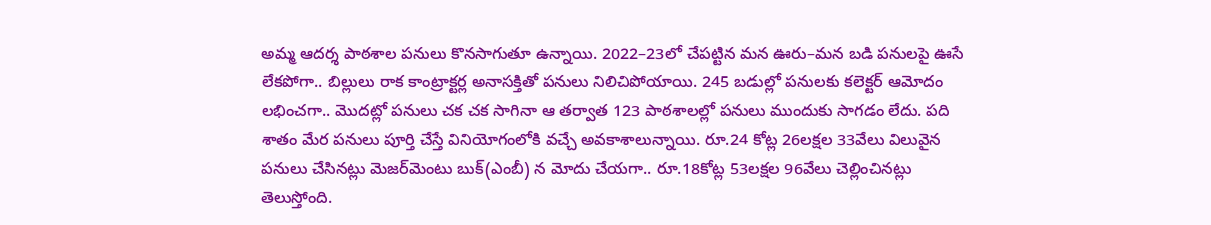అమ్మ ఆదర్శ పాఠశాల పనులు కొనసాగుతూ ఉన్నాయి. 2022–23లో చేపట్టిన మన ఊరు–మన బడి పనులపై ఊసే లేకపోగా.. బిల్లులు రాక కాంట్రాక్టర్ల అనాసక్తితో పనులు నిలిచిపోయాయి. 245 బడుల్లో పనులకు కలెక్టర్‌ ఆమోదం లభించగా.. మొదట్లో పనులు చక చక సాగినా ఆ తర్వాత 123 పాఠశాలల్లో పనులు ముందుకు సాగడం లేదు. పది శాతం మేర పనులు పూర్తి చేస్తే వినియోగంలోకి వచ్చే అవకాశాలున్నాయి. రూ.24 కోట్ల 26లక్షల 33వేలు విలువైన పనులు చేసినట్లు మెజర్‌మెంటు బుక్‌(ఎంబీ) న మోదు చేయగా.. రూ.18కోట్ల 53లక్షల 96వేలు చెల్లించినట్లు తెలుస్తోంది.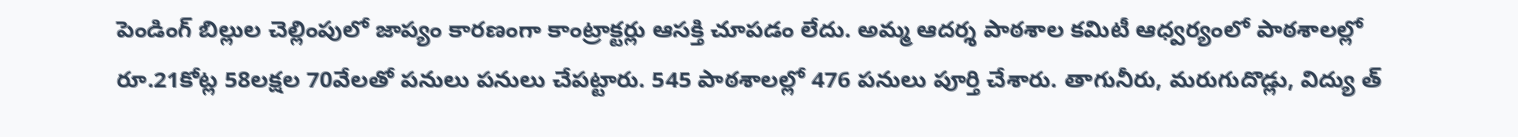పెండింగ్‌ బిల్లుల చెల్లింపులో జాప్యం కారణంగా కాంట్రాక్టర్లు ఆసక్తి చూపడం లేదు. అమ్మ ఆదర్శ పాఠశాల కమిటీ ఆధ్వర్యంలో పాఠశాలల్లో రూ.21కోట్ల 58లక్షల 70వేలతో పనులు పనులు చేపట్టారు. 545 పాఠశాలల్లో 476 పనులు పూర్తి చేశారు. తాగునీరు, మరుగుదొడ్లు, విద్యు త్‌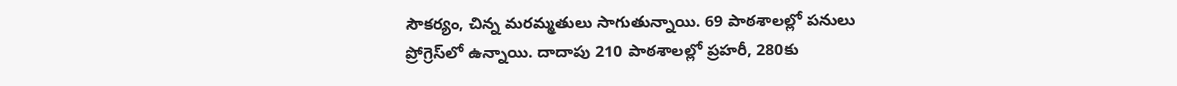సౌకర్యం, చిన్న మరమ్మతులు సాగుతున్నాయి. 69 పాఠశాలల్లో పనులు ప్రోగ్రెస్‌లో ఉన్నాయి. దాదాపు 210 పాఠశాలల్లో ప్రహరీ, 280కు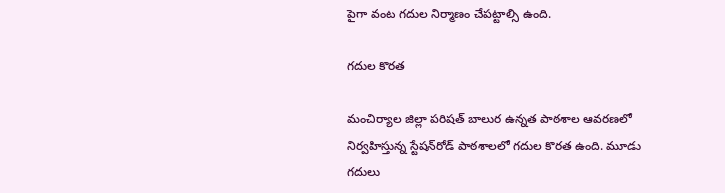పైగా వంట గదుల నిర్మాణం చేపట్టాల్సి ఉంది.

గదుల కొరత

మంచిర్యాల జిల్లా పరిషత్‌ బాలుర ఉన్నత పాఠశాల ఆవరణలో నిర్వహిస్తున్న స్టేషన్‌రోడ్‌ పాఠశాలలో గదుల కొరత ఉంది. మూడు గదులు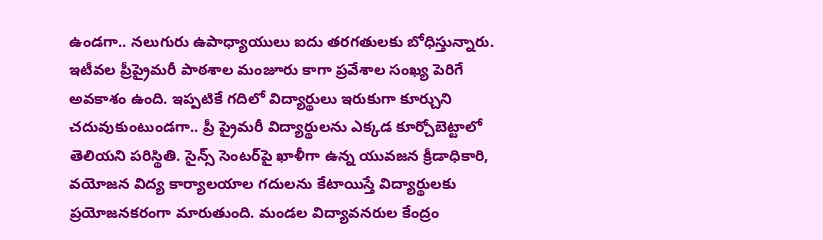ఉండగా.. నలుగురు ఉపాధ్యాయులు ఐదు తరగతులకు బోధిస్తున్నారు. ఇటీవల ప్రీప్రైమరీ పాఠశాల మంజూరు కాగా ప్రవేశాల సంఖ్య పెరిగే అవకాశం ఉంది. ఇప్పటికే గదిలో విద్యార్థులు ఇరుకుగా కూర్చుని చదువుకుంటుండగా.. ప్రీ ప్రైమరీ విద్యార్థులను ఎక్కడ కూర్చోబెట్టాలో తెలియని పరిస్థితి. సైన్స్‌ సెంటర్‌పై ఖాళీగా ఉన్న యువజన క్రీడాధికారి, వయోజన విద్య కార్యాలయాల గదులను కేటాయిస్తే విద్యార్థులకు ప్రయోజనకరంగా మారుతుంది. మండల విద్యావనరుల కేంద్రం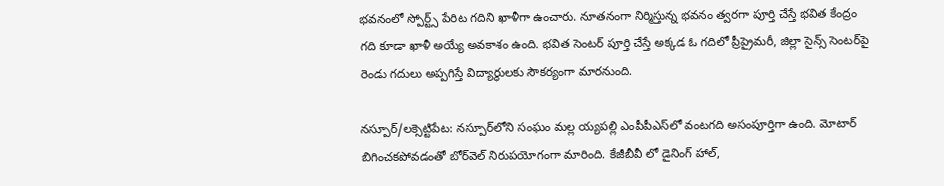భవనంలో స్పోర్ట్స్‌ పేరిట గదిని ఖాళీగా ఉంచారు. నూతనంగా నిర్మిస్తున్న భవనం త్వరగా పూర్తి చేస్తే భవిత కేంద్రం గది కూడా ఖాళీ అయ్యే అవకాశం ఉంది. భవిత సెంటర్‌ పూర్తి చేస్తే అక్కడ ఓ గదిలో ప్రీప్రైమరీ, జిల్లా సైన్స్‌ సెంటర్‌పై రెండు గదులు అప్పగిస్తే విద్యార్థులకు సౌకర్యంగా మారనుంది.

నస్పూర్‌/లక్సెట్టిపేట: నస్పూర్‌లోని సంఘం మల్ల య్యపల్లి ఎంపీపీఎస్‌లో వంటగది అసంపూర్తిగా ఉంది. మోటార్‌ బిగించకపోవడంతో బోర్‌వెల్‌ నిరుపయోగంగా మారింది. కేజీబీవీ లో డైనింగ్‌ హాల్‌,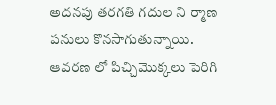అదనపు తరగతి గదుల ని ర్మాణ పనులు కొనసాగుతున్నాయి. ఆవరణ లో పిచ్చిమొక్కలు పెరిగి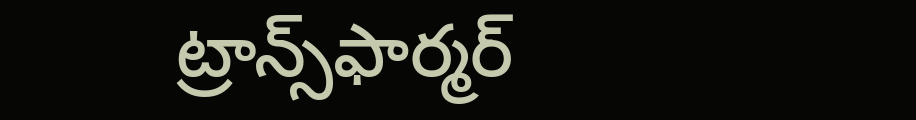ట్రాన్స్‌ఫార్మర్‌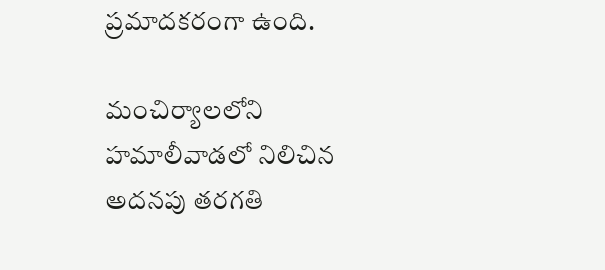ప్రమాదకరంగా ఉంది.

మంచిర్యాలలోని హమాలీవాడలో నిలిచిన అదనపు తరగతి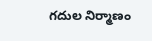గదుల నిర్మాణం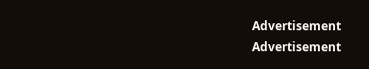Advertisement
Advertisement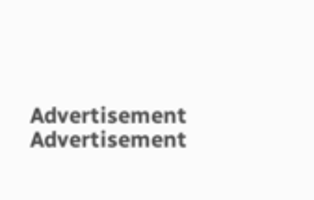Advertisement
Advertisement